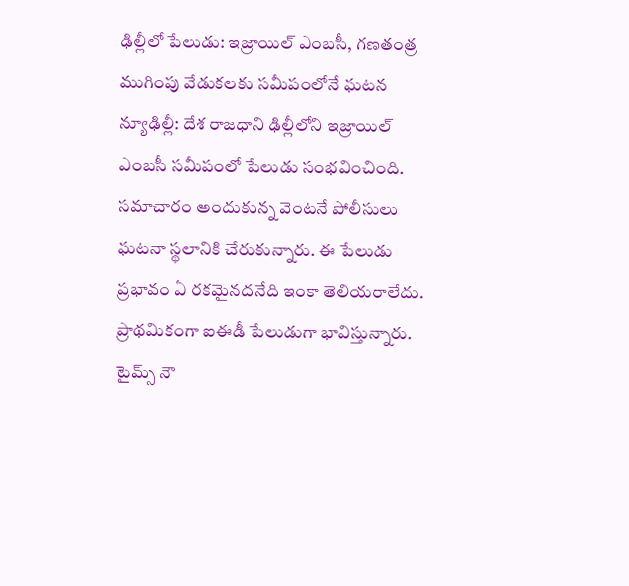ఢిల్లీలో పేలుడు: ఇజ్రాయిల్ ఎంబసీ, గణతంత్ర ముగింపు వేడుకలకు సమీపంలోనే ఘటన
న్యూఢిల్లీ: దేశ రాజధాని ఢిల్లీలోని ఇజ్రాయిల్ ఎంబసీ సమీపంలో పేలుడు సంభవించింది. సమాచారం అందుకున్న వెంటనే పోలీసులు ఘటనా స్థలానికి చేరుకున్నారు. ఈ పేలుడు ప్రభావం ఏ రకమైనదనేది ఇంకా తెలియరాలేదు. ప్రాథమికంగా ఐఈడీ పేలుడుగా భావిస్తున్నారు.
టైమ్స్ నౌ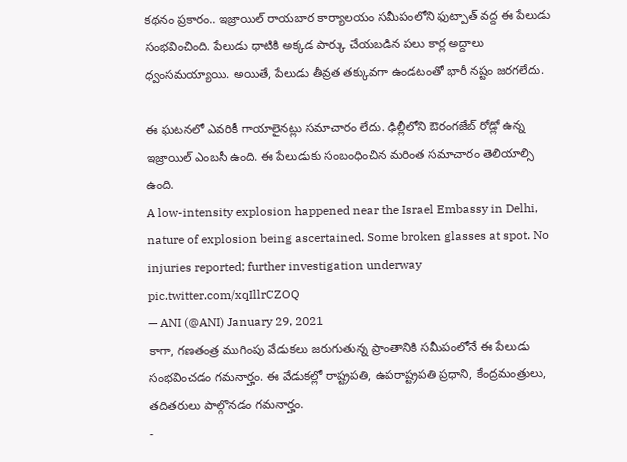కథనం ప్రకారం.. ఇజ్రాయిల్ రాయబార కార్యాలయం సమీపంలోని ఫుట్పాత్ వద్ద ఈ పేలుడు సంభవించింది. పేలుడు ధాటికి అక్కడ పార్కు చేయబడిన పలు కార్ల అద్దాలు ధ్వంసమయ్యాయి. అయితే, పేలుడు తీవ్రత తక్కువగా ఉండటంతో భారీ నష్టం జరగలేదు.

ఈ ఘటనలో ఎవరికీ గాయాలైనట్లు సమాచారం లేదు. ఢిల్లీలోని ఔరంగజేబ్ రోడ్లో ఉన్న ఇజ్రాయిల్ ఎంబసీ ఉంది. ఈ పేలుడుకు సంబంధించిన మరింత సమాచారం తెలియాల్సి ఉంది.
A low-intensity explosion happened near the Israel Embassy in Delhi, nature of explosion being ascertained. Some broken glasses at spot. No injuries reported; further investigation underway pic.twitter.com/xqIllrCZOQ
— ANI (@ANI) January 29, 2021
కాగా, గణతంత్ర ముగింపు వేడుకలు జరుగుతున్న ప్రాంతానికి సమీపంలోనే ఈ పేలుడు సంభవించడం గమనార్హం. ఈ వేడుకల్లో రాష్ట్రపతి, ఉపరాష్ట్రపతి ప్రధాని, కేంద్రమంత్రులు, తదితరులు పాల్గొనడం గమనార్హం.
-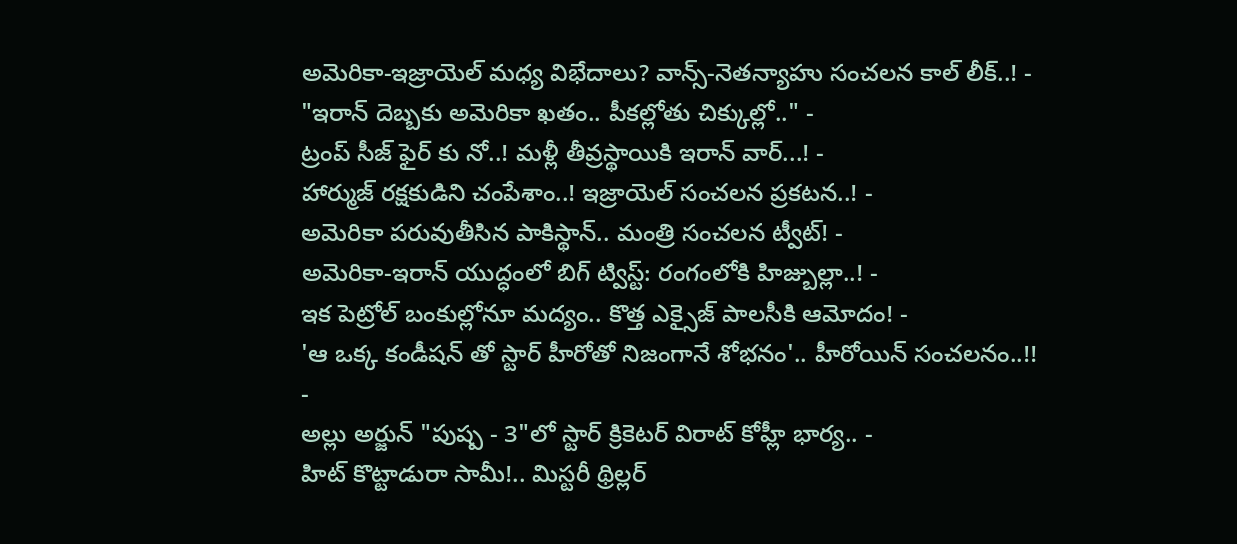అమెరికా-ఇజ్రాయెల్ మధ్య విభేదాలు? వాన్స్-నెతన్యాహు సంచలన కాల్ లీక్..! -
"ఇరాన్ దెబ్బకు అమెరికా ఖతం.. పీకల్లోతు చిక్కుల్లో.." -
ట్రంప్ సీజ్ ఫైర్ కు నో..! మళ్లీ తీవ్రస్థాయికి ఇరాన్ వార్...! -
హార్ముజ్ రక్షకుడిని చంపేశాం..! ఇజ్రాయెల్ సంచలన ప్రకటన..! -
అమెరికా పరువుతీసిన పాకిస్థాన్.. మంత్రి సంచలన ట్వీట్! -
అమెరికా-ఇరాన్ యుద్ధంలో బిగ్ ట్విస్ట్: రంగంలోకి హిజ్బుల్లా..! -
ఇక పెట్రోల్ బంకుల్లోనూ మద్యం.. కొత్త ఎక్సైజ్ పాలసీకి ఆమోదం! -
'ఆ ఒక్క కండీషన్ తో స్టార్ హీరోతో నిజంగానే శోభనం'.. హీరోయిన్ సంచలనం..!! -
అల్లు అర్జున్ "పుష్ప - 3"లో స్టార్ క్రికెటర్ విరాట్ కోహ్లీ భార్య.. -
హిట్ కొట్టాడురా సామీ!.. మిస్టరీ థ్రిల్లర్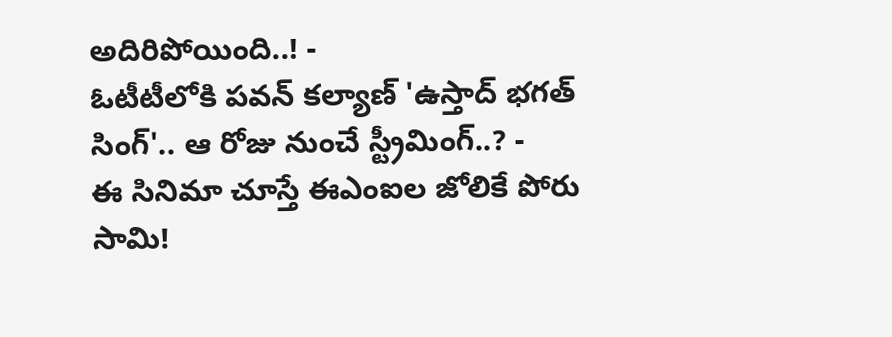అదిరిపోయింది..! -
ఓటీటీలోకి పవన్ కల్యాణ్ 'ఉస్తాద్ భగత్ సింగ్'.. ఆ రోజు నుంచే స్ట్రీమింగ్..? -
ఈ సినిమా చూస్తే ఈఎంఐల జోలికే పోరు సామి!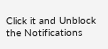Click it and Unblock the Notifications